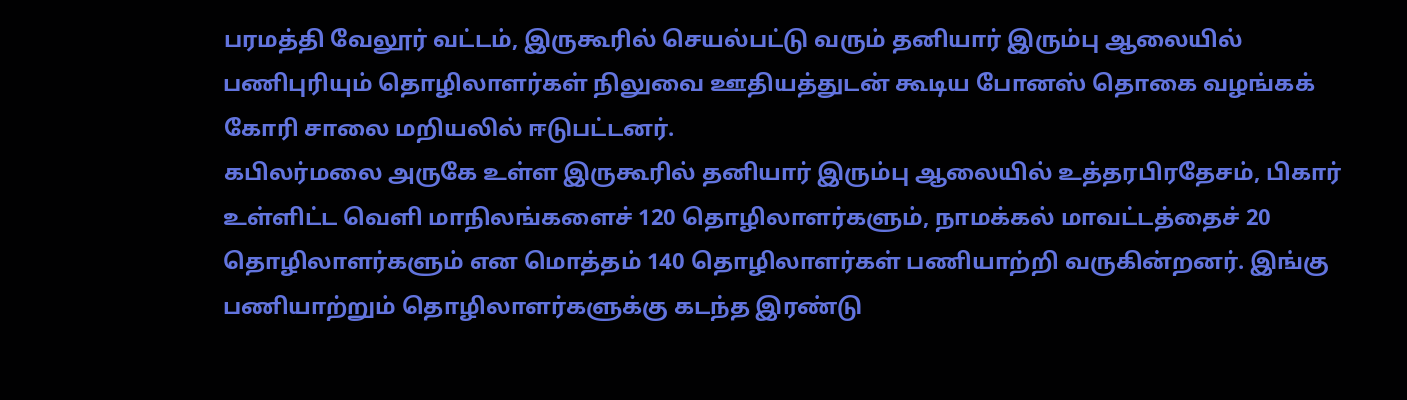பரமத்தி வேலூர் வட்டம், இருகூரில் செயல்பட்டு வரும் தனியார் இரும்பு ஆலையில் பணிபுரியும் தொழிலாளர்கள் நிலுவை ஊதியத்துடன் கூடிய போனஸ் தொகை வழங்கக் கோரி சாலை மறியலில் ஈடுபட்டனர்.
கபிலர்மலை அருகே உள்ள இருகூரில் தனியார் இரும்பு ஆலையில் உத்தரபிரதேசம், பிகார் உள்ளிட்ட வெளி மாநிலங்களைச் 120 தொழிலாளர்களும், நாமக்கல் மாவட்டத்தைச் 20 தொழிலாளர்களும் என மொத்தம் 140 தொழிலாளர்கள் பணியாற்றி வருகின்றனர். இங்கு பணியாற்றும் தொழிலாளர்களுக்கு கடந்த இரண்டு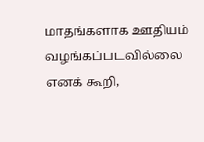மாதங்களாக ஊதியம் வழங்கப்படவில்லை எனக் கூறி,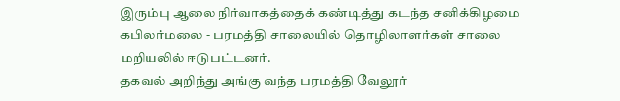இரும்பு ஆலை நிர்வாகத்தைக் கண்டித்து கடந்த சனிக்கிழமை கபிலர்மலை - பரமத்தி சாலையில் தொழிலாளர்கள் சாலை மறியலில் ஈடுபட்டனர்.
தகவல் அறிந்து அங்கு வந்த பரமத்தி வேலூர்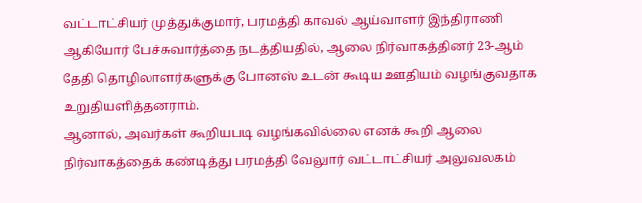வட்டாட்சியர் முத்துக்குமார், பரமத்தி காவல் ஆய்வாளர் இந்திராணி ஆகியோர் பேச்சுவார்த்தை நடத்தியதில், ஆலை நிர்வாகத்தினர் 23-ஆம் தேதி தொழிலாளர்களுக்கு போனஸ் உடன் கூடிய ஊதியம் வழங்குவதாக உறுதியளித்தனராம்.
ஆனால், அவர்கள் கூறியபடி வழங்கவில்லை எனக் கூறி ஆலை நிர்வாகத்தைக் கண்டித்து பரமத்தி வேலுார் வட்டாட்சியர் அலுவலகம்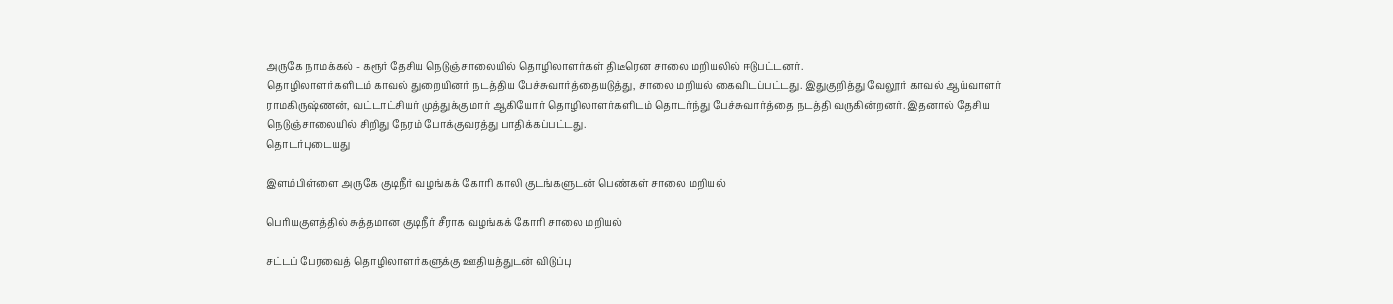அருகே நாமக்கல் - கரூர் தேசிய நெடுஞ்சாலையில் தொழிலாளர்கள் திடீரென சாலை மறியலில் ஈடுபட்டனர்.
தொழிலாளர்களிடம் காவல் துறையினர் நடத்திய பேச்சுவார்த்தையடுத்து, சாலை மறியல் கைவிடப்பட்டது. இதுகுறித்து வேலூர் காவல் ஆய்வாளர் ராமகிருஷ்ணன், வட்டாட்சியர் முத்துக்குமார் ஆகியோர் தொழிலாளர்களிடம் தொடர்ந்து பேச்சுவார்த்தை நடத்தி வருகின்றனர். இதனால் தேசிய நெடுஞ்சாலையில் சிறிது நேரம் போக்குவரத்து பாதிக்கப்பட்டது.
தொடர்புடையது

இளம்பிள்ளை அருகே குடிநீர் வழங்கக் கோரி காலி குடங்களுடன் பெண்கள் சாலை மறியல்

பெரியகுளத்தில் சுத்தமான குடிநீர் சீராக வழங்கக் கோரி சாலை மறியல்

சட்டப் பேரவைத் தொழிலாளர்களுக்கு ஊதியத்துடன் விடுப்பு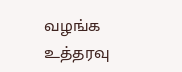வழங்க உத்தரவு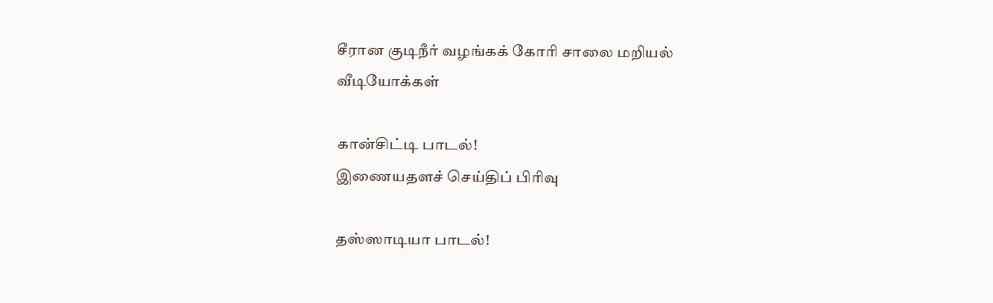சீரான குடிநீர் வழங்கக் கோரி சாலை மறியல்
வீடியோக்கள்

கான்சிட்டி பாடல்!
இணையதளச் செய்திப் பிரிவு

தஸ்ஸாடியா பாடல்!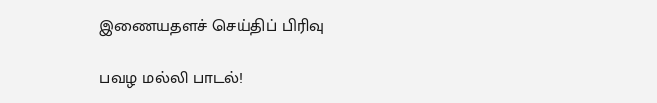இணையதளச் செய்திப் பிரிவு

பவழ மல்லி பாடல்!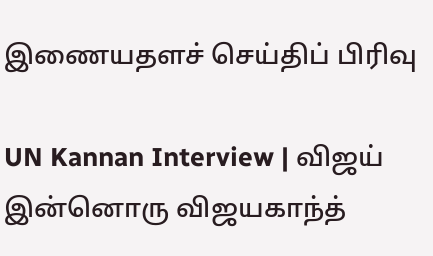இணையதளச் செய்திப் பிரிவு

UN Kannan Interview | விஜய் இன்னொரு விஜயகாந்த்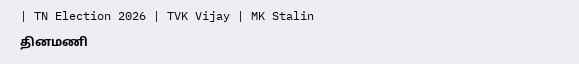| TN Election 2026 | TVK Vijay | MK Stalin
தினமணி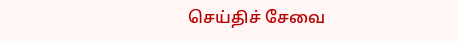செய்திச் சேவை